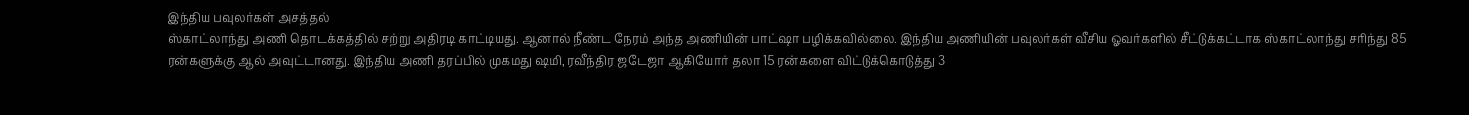இந்திய பவுலர்கள் அசத்தல்
ஸ்காட்லாந்து அணி தொடக்கத்தில் சற்று அதிரடி காட்டியது. ஆனால் நீண்ட நேரம் அந்த அணியின் பாட்ஷா பழிக்கவில்லை. இந்திய அணியின் பவுலர்கள் வீசிய ஓவர்களில் சீட்டுக்கட்டாக ஸ்காட்லாந்து சரிந்து 85 ரன்களுக்கு ஆல் அவுட்டானது. இந்திய அணி தரப்பில் முகமது ஷமி, ரவீந்திர ஜடேஜா ஆகியோர் தலா 15 ரன்களை விட்டுக்கொடுத்து 3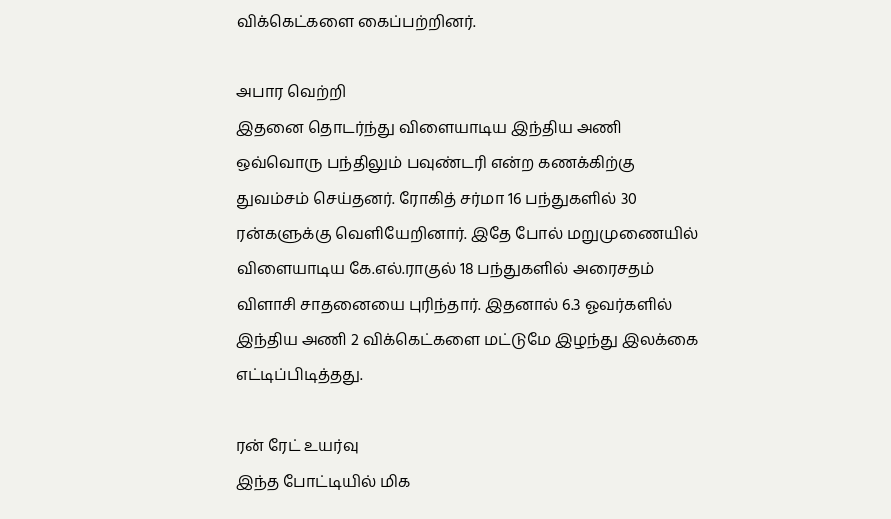விக்கெட்களை கைப்பற்றினர்.

அபார வெற்றி
இதனை தொடர்ந்து விளையாடிய இந்திய அணி ஒவ்வொரு பந்திலும் பவுண்டரி என்ற கணக்கிற்கு துவம்சம் செய்தனர். ரோகித் சர்மா 16 பந்துகளில் 30 ரன்களுக்கு வெளியேறினார். இதே போல் மறுமுணையில் விளையாடிய கே.எல்.ராகுல் 18 பந்துகளில் அரைசதம் விளாசி சாதனையை புரிந்தார். இதனால் 6.3 ஓவர்களில் இந்திய அணி 2 விக்கெட்களை மட்டுமே இழந்து இலக்கை எட்டிப்பிடித்தது.

ரன் ரேட் உயர்வு
இந்த போட்டியில் மிக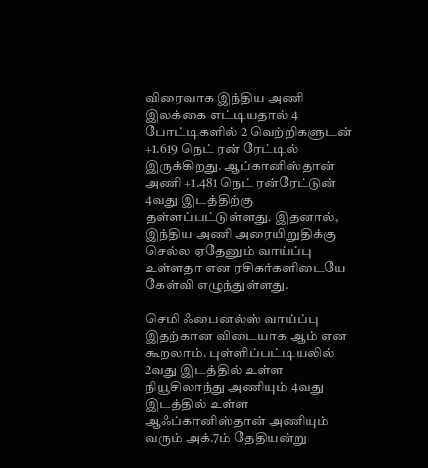விரைவாக இந்திய அணி இலக்கை எட்டியதால் 4 போட்டிகளில் 2 வெற்றிகளுடன் +1.619 நெட் ரன் ரேட்டில் இருக்கிறது. ஆப்கானிஸ்தான் அணி +1.481 நெட் ரன்ரேட்டுன் 4வது இடத்திற்கு தள்ளப்பட்டுள்ளது. இதனால், இந்திய அணி அரையிறுதிக்கு செல்ல ஏதேனும் வாய்ப்பு உள்ளதா என ரசிகர்களிடையே கேள்வி எழுந்துள்ளது.

செமி ஃபைனல்ஸ் வாய்ப்பு
இதற்கான விடையாக ஆம் என கூறலாம். புள்ளிப்பட்டியலில் 2வது இடத்தில் உள்ள நியூசிலாந்து அணியும் 4வது இடத்தில் உள்ள ஆஃப்கானிஸ்தான் அணியும் வரும் அக்.7ம் தேதியன்று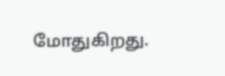மோதுகிறது.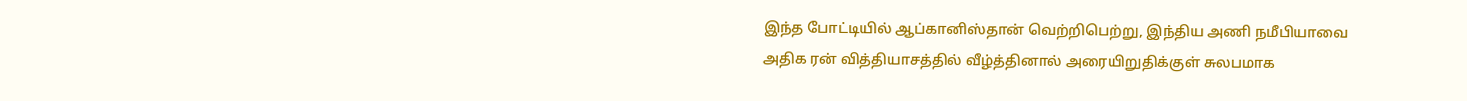இந்த போட்டியில் ஆப்கானிஸ்தான் வெற்றிபெற்று, இந்திய அணி நமீபியாவை அதிக ரன் வித்தியாசத்தில் வீழ்த்தினால் அரையிறுதிக்குள் சுலபமாக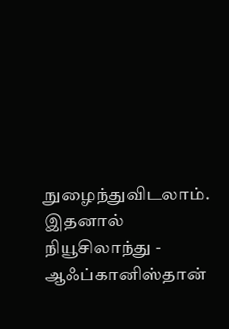நுழைந்துவிடலாம். இதனால் நியூசிலாந்து - ஆஃப்கானிஸ்தான்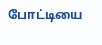போட்டியை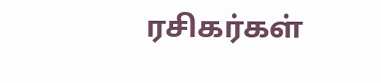ரசிகர்கள்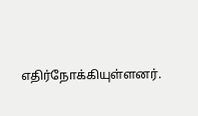எதிர்நோக்கியுள்ளனர்.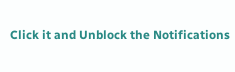Click it and Unblock the Notifications